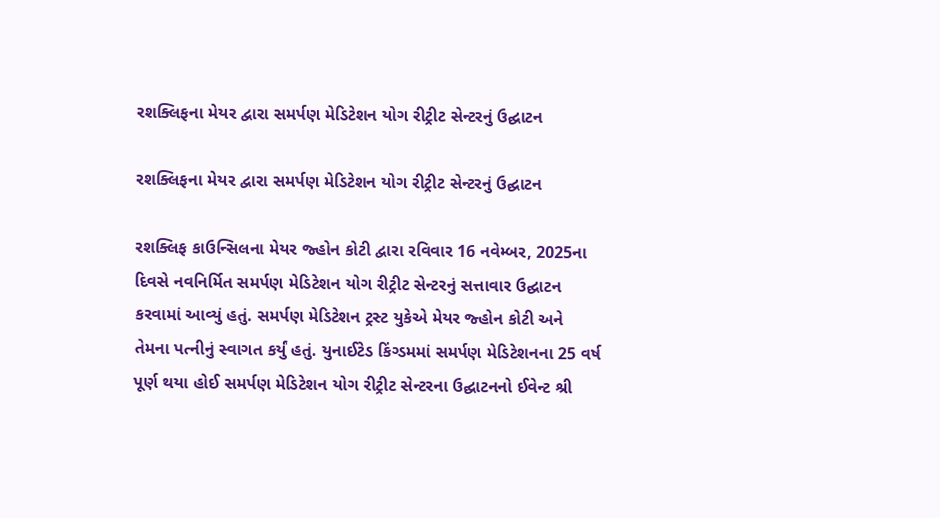રશક્લિફના મેયર દ્વારા સમર્પણ મેડિટેશન યોગ રીટ્રીટ સેન્ટરનું ઉદ્ઘાટન

રશક્લિફના મેયર દ્વારા સમર્પણ મેડિટેશન યોગ રીટ્રીટ સેન્ટરનું ઉદ્ઘાટન

રશક્લિફ કાઉન્સિલના મેયર જ્હોન કોટી દ્વારા રવિવાર 16 નવેમ્બર, 2025ના દિવસે નવનિર્મિત સમર્પણ મેડિટેશન યોગ રીટ્રીટ સેન્ટરનું સત્તાવાર ઉદ્ઘાટન કરવામાં આવ્યું હતું. સમર્પણ મેડિટેશન ટ્રસ્ટ યુકેએ મેયર જ્હોન કોટી અને તેમના પત્નીનું સ્વાગત કર્યું હતું. યુનાઈટેડ કિંગ્ડમમાં સમર્પણ મેડિટેશનના 25 વર્ષ પૂર્ણ થયા હોઈ સમર્પણ મેડિટેશન યોગ રીટ્રીટ સેન્ટરના ઉદ્ઘાટનનો ઈવેન્ટ શ્રી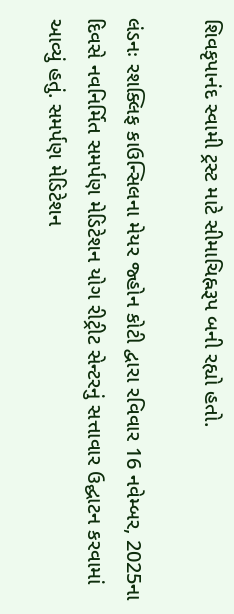શિવકૃપાનંદ સ્વામી ટ્રસ્ટ માટે સીમાચિહ્નરૂપ બની રહ્યો હતો.

લંડનઃ રશક્લિફ કાઉન્સિલના મેયર જ્હોન કોટી દ્વારા રવિવાર 16 નવેમ્બર, 2025ના દિવસે નવનિર્મિત સમર્પણ મેડિટેશન યોગ રીટ્રીટ સેન્ટરનું સત્તાવાર ઉદ્ઘાટન કરવામાં આવ્યું હતું. સમર્પણ મેડિટેશન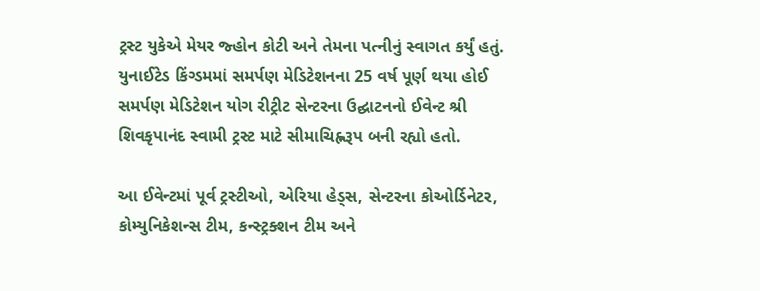ટ્રસ્ટ યુકેએ મેયર જ્હોન કોટી અને તેમના પત્નીનું સ્વાગત કર્યું હતું. યુનાઈટેડ કિંગ્ડમમાં સમર્પણ મેડિટેશનના 25 વર્ષ પૂર્ણ થયા હોઈ સમર્પણ મેડિટેશન યોગ રીટ્રીટ સેન્ટરના ઉદ્ઘાટનનો ઈવેન્ટ શ્રી શિવકૃપાનંદ સ્વામી ટ્રસ્ટ માટે સીમાચિહ્નરૂપ બની રહ્યો હતો.

આ ઈવેન્ટમાં પૂર્વ ટ્રસ્ટીઓ, એરિયા હેડ્સ, સેન્ટરના કોઓર્ડિનેટર, કોમ્યુનિકેશન્સ ટીમ, કન્સ્ટ્રક્શન ટીમ અને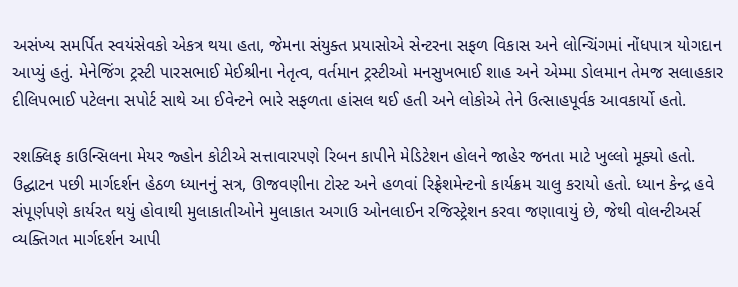અસંખ્ય સમર્પિત સ્વયંસેવકો એકત્ર થયા હતા, જેમના સંયુક્ત પ્રયાસોએ સેન્ટરના સફળ વિકાસ અને લોન્ચિંગમાં નોંધપાત્ર યોગદાન આપ્યું હતું. મેનેજિંગ ટ્રસ્ટી પારસભાઈ મેઈશ્રીના નેતૃત્વ, વર્તમાન ટ્રસ્ટીઓ મનસુખભાઈ શાહ અને એમ્મા ડોલમાન તેમજ સલાહકાર દીલિપભાઈ પટેલના સપોર્ટ સાથે આ ઈવેન્ટને ભારે સફળતા હાંસલ થઈ હતી અને લોકોએ તેને ઉત્સાહપૂર્વક આવકાર્યો હતો.

રશક્લિફ કાઉન્સિલના મેયર જ્હોન કોટીએ સત્તાવારપણે રિબન કાપીને મેડિટેશન હોલને જાહેર જનતા માટે ખુલ્લો મૂક્યો હતો. ઉદ્ઘાટન પછી માર્ગદર્શન હેઠળ ધ્યાનનું સત્ર, ઊજવણીના ટોસ્ટ અને હળવાં રિફ્રેશમેન્ટનો કાર્યક્રમ ચાલુ કરાયો હતો. ધ્યાન કેન્દ્ર હવે સંપૂર્ણપણે કાર્યરત થયું હોવાથી મુલાકાતીઓને મુલાકાત અગાઉ ઓનલાઈન રજિસ્ટ્રેશન કરવા જણાવાયું છે, જેથી વોલન્ટીઅર્સ વ્યક્તિગત માર્ગદર્શન આપી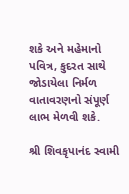શકે અને મહેમાનો પવિત્ર, કુદરત સાથે જોડાયેલા નિર્મળ વાતાવરણનો સંપૂર્ણ લાભ મેળવી શકે.

શ્રી શિવકૃપાનંદ સ્વામી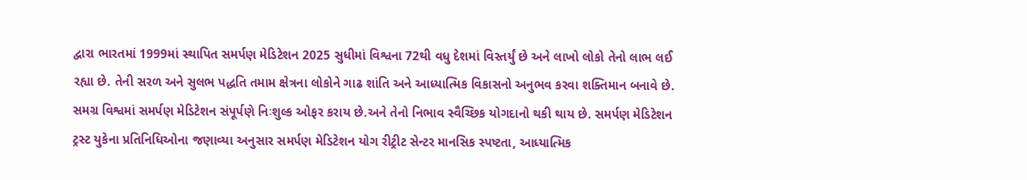દ્વારા ભારતમાં 1999માં સ્થાપિત સમર્પણ મેડિટેશન 2025 સુધીમાં વિશ્વના 72થી વધુ દેશમાં વિસ્તર્યું છે અને લાખો લોકો તેનો લાભ લઈ રહ્યા છે. તેની સરળ અને સુલભ પદ્ધતિ તમામ ક્ષેત્રના લોકોને ગાઢ શાંતિ અને આધ્યાત્મિક વિકાસનો અનુભવ કરવા શક્તિમાન બનાવે છે. સમગ્ર વિશ્વમાં સમર્પણ મેડિટેશન સંપૂર્પણે નિઃશુલ્ક ઓફર કરાય છે.અને તેનો નિભાવ સ્વૈચ્છિક યોગદાનો થકી થાય છે. સમર્પણ મેડિટેશન ટ્રસ્ટ યુકેના પ્રતિનિધિઓના જણાવ્યા અનુસાર સમર્પણ મેડિટેશન યોગ રીટ્રીટ સેન્ટર માનસિક સ્પષ્ટતા, આધ્યાત્મિક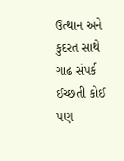ઉત્થાન અને કુદરત સાથે ગાઢ સંપર્ક ઈચ્છતી કોઈ પણ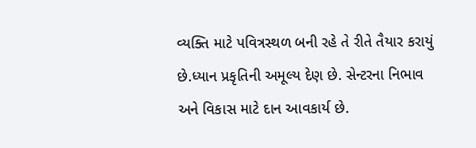વ્યક્તિ માટે પવિત્રસ્થળ બની રહે તે રીતે તૈયાર કરાયું છે.ધ્યાન પ્રકૃતિની અમૂલ્ય દેણ છે. સેન્ટરના નિભાવ અને વિકાસ માટે દાન આવકાર્ય છે.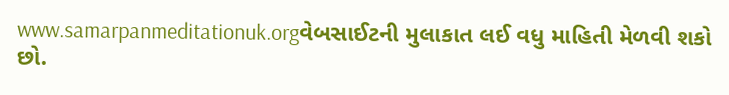www.samarpanmeditationuk.orgવેબસાઈટની મુલાકાત લઈ વધુ માહિતી મેળવી શકો છો.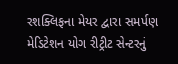રશક્લિફના મેયર દ્વારા સમર્પણ મેડિટેશન યોગ રીટ્રીટ સેન્ટરનું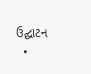ઉદ્ઘાટન
  •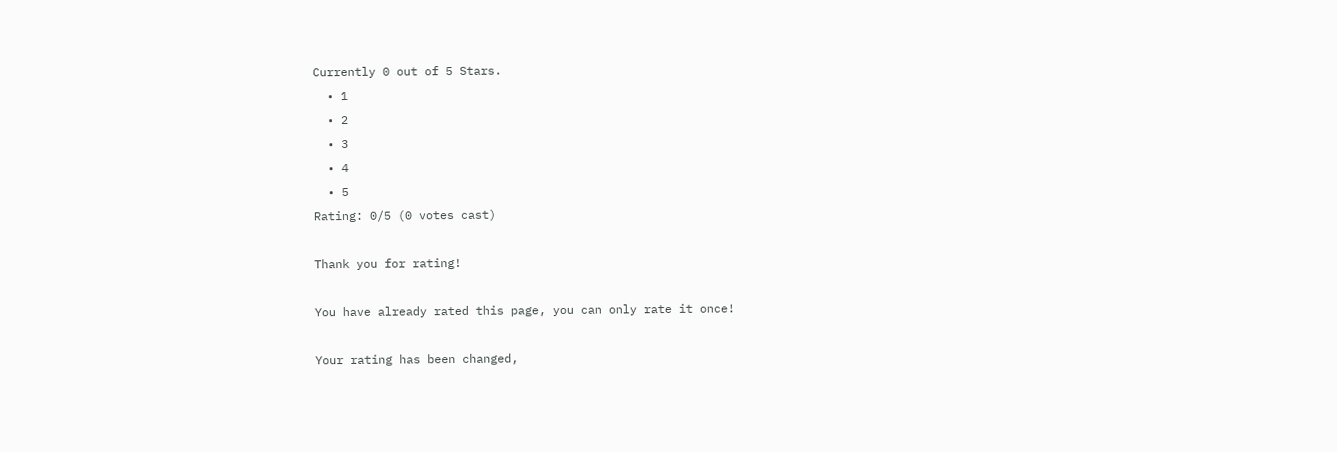Currently 0 out of 5 Stars.
  • 1
  • 2
  • 3
  • 4
  • 5
Rating: 0/5 (0 votes cast)

Thank you for rating!

You have already rated this page, you can only rate it once!

Your rating has been changed,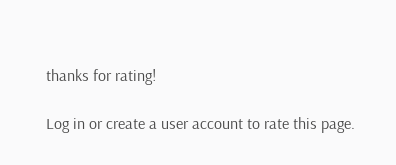thanks for rating!

Log in or create a user account to rate this page.